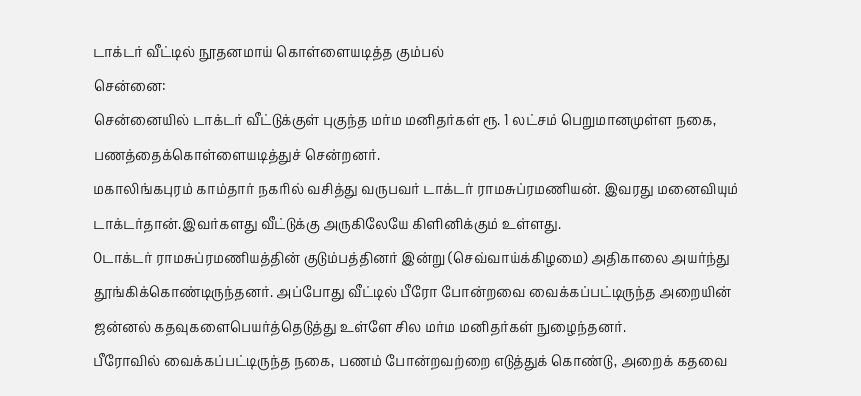டாக்டர் வீட்டில் நூதனமாய் கொள்ளையடித்த கும்பல்
சென்னை:
சென்னையில் டாக்டர் வீட்டுக்குள் புகுந்த மர்ம மனிதர்கள் ரூ. 1 லட்சம் பெறுமானமுள்ள நகை, பணத்தைக்கொள்ளையடித்துச் சென்றனர்.
மகாலிங்கபுரம் காம்தார் நகரில் வசித்து வருபவர் டாக்டர் ராமசுப்ரமணியன். இவரது மனைவியும் டாக்டர்தான்.இவர்களது வீட்டுக்கு அருகிலேயே கிளினிக்கும் உள்ளது.
0டாக்டர் ராமசுப்ரமணியத்தின் குடும்பத்தினர் இன்று (செவ்வாய்க்கிழமை) அதிகாலை அயர்ந்து தூங்கிக்கொண்டிருந்தனர். அப்போது வீட்டில் பீரோ போன்றவை வைக்கப்பட்டிருந்த அறையின் ஜன்னல் கதவுகளைபெயர்த்தெடுத்து உள்ளே சில மர்ம மனிதர்கள் நுழைந்தனர்.
பீரோவில் வைக்கப்பட்டிருந்த நகை, பணம் போன்றவற்றை எடுத்துக் கொண்டு, அறைக் கதவை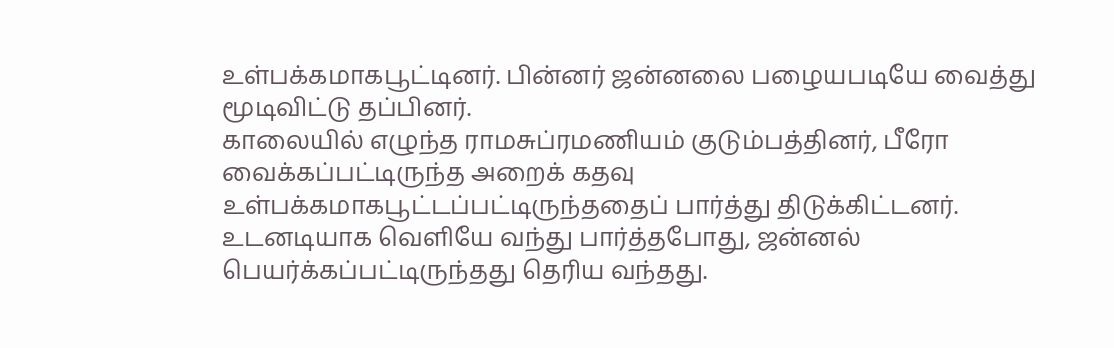உள்பக்கமாகபூட்டினர். பின்னர் ஜன்னலை பழையபடியே வைத்து மூடிவிட்டு தப்பினர்.
காலையில் எழுந்த ராமசுப்ரமணியம் குடும்பத்தினர், பீரோ வைக்கப்பட்டிருந்த அறைக் கதவு உள்பக்கமாகபூட்டப்பட்டிருந்ததைப் பார்த்து திடுக்கிட்டனர்.
உடனடியாக வெளியே வந்து பார்த்தபோது, ஜன்னல் பெயர்க்கப்பட்டிருந்தது தெரிய வந்தது.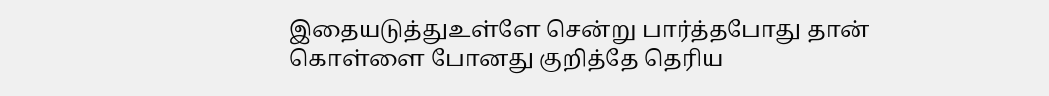இதையடுத்துஉள்ளே சென்று பார்த்தபோது தான் கொள்ளை போனது குறித்தே தெரிய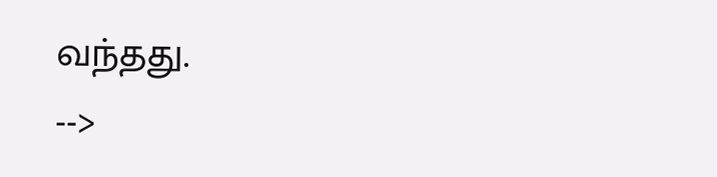வந்தது.
-->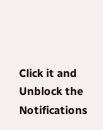Click it and Unblock the Notifications